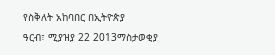የስቅለት አከባበር በኢትዮጵያ
ዓርብ፣ ሚያዝያ 22 2013ማስታወቂያ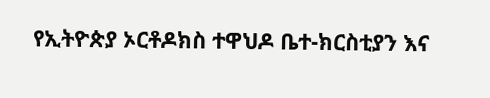የኢትዮጵያ ኦርቶዶክስ ተዋህዶ ቤተ-ክርስቲያን እና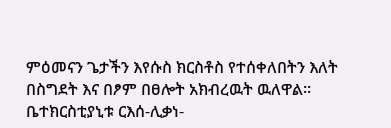ምዕመናን ጌታችን እየሱስ ክርስቶስ የተሰቀለበትን እለት በስግደት እና በፆም በፀሎት አክብረዉት ዉለዋል። ቤተክርስቲያኒቱ ርእሰ-ሊቃነ-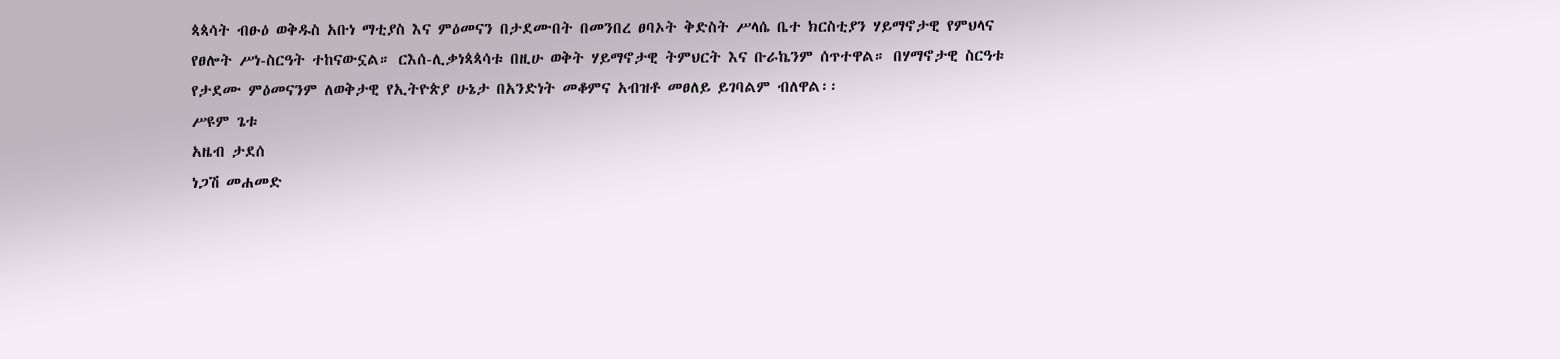ጳጳሳት ብፁዕ ወቅዱስ አቡነ ማቲያስ እና ምዕመናን በታደሙበት በመንበረ ፀባኦት ቅድስት ሥላሴ ቤተ ክርስቲያን ሃይማኖታዊ የምህላና የፀሎት ሥነ-ስርዓት ተከናውኗል። ርእሰ-ሊቃነጳጳሳቱ በዚሁ ወቅት ሃይማኖታዊ ትምህርት እና ቡራኬንም ሰጥተዋል። በሃማኖታዊ ስርዓቱ የታደሙ ምዕመናንም ለወቅታዊ የኢትዮጵያ ሁኔታ በአንድነት መቆምና አብዝቶ መፀለይ ይገባልም ብለዋል፡፡
ሥዩም ጌቱ
አዜብ ታደሰ
ነጋሽ መሐመድ